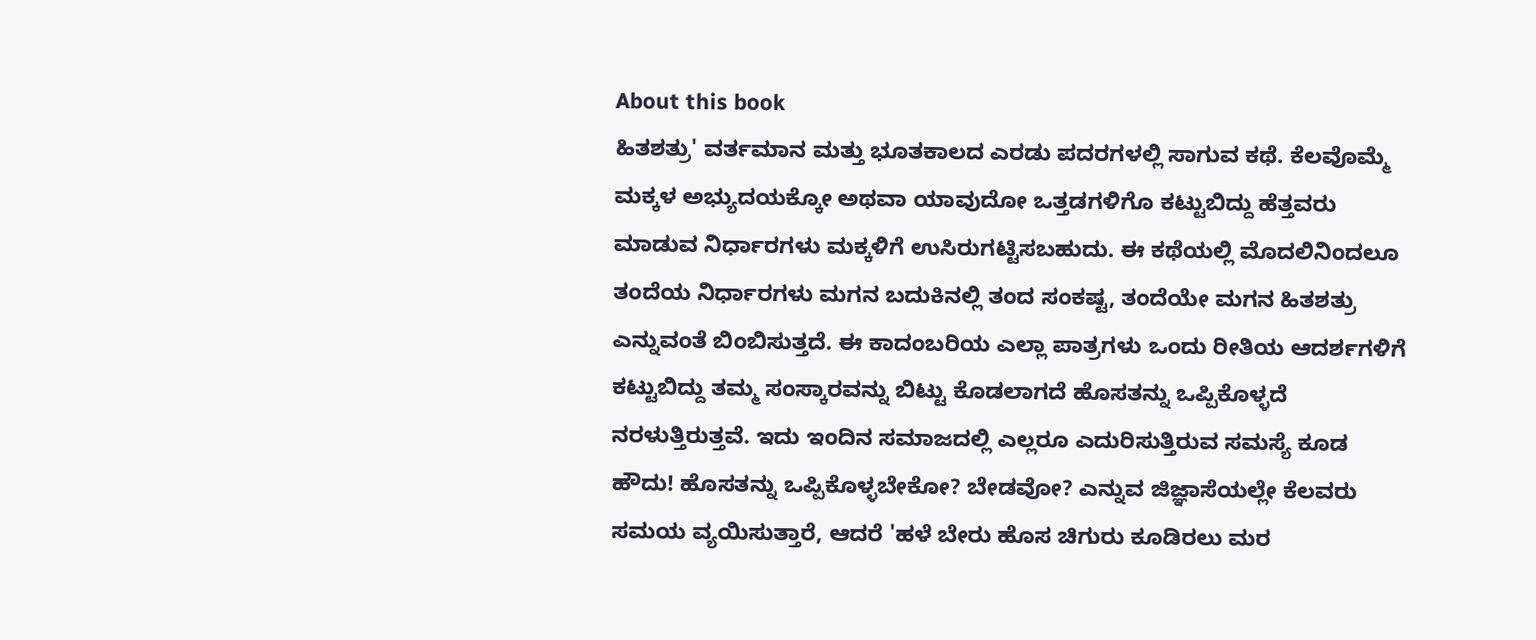About this book
ಹಿತಶತ್ರು' ವರ್ತಮಾನ ಮತ್ತು ಭೂತಕಾಲದ ಎರಡು ಪದರಗಳಲ್ಲಿ ಸಾಗುವ ಕಥೆ. ಕೆಲವೊಮ್ಮೆ ಮಕ್ಕಳ ಅಭ್ಯುದಯಕ್ಕೋ ಅಥವಾ ಯಾವುದೋ ಒತ್ತಡಗಳಿಗೊ ಕಟ್ಟುಬಿದ್ದು ಹೆತ್ತವರು ಮಾಡುವ ನಿರ್ಧಾರಗಳು ಮಕ್ಕಳಿಗೆ ಉಸಿರುಗಟ್ಟಿಸಬಹುದು. ಈ ಕಥೆಯಲ್ಲಿ ಮೊದಲಿನಿಂದಲೂ ತಂದೆಯ ನಿರ್ಧಾರಗಳು ಮಗನ ಬದುಕಿನಲ್ಲಿ ತಂದ ಸಂಕಷ್ಟ, ತಂದೆಯೇ ಮಗನ ಹಿತಶತ್ರು ಎನ್ನುವಂತೆ ಬಿಂಬಿಸುತ್ತದೆ. ಈ ಕಾದಂಬರಿಯ ಎಲ್ಲಾ ಪಾತ್ರಗಳು ಒಂದು ರೀತಿಯ ಆದರ್ಶಗಳಿಗೆ ಕಟ್ಟುಬಿದ್ದು ತಮ್ಮ ಸಂಸ್ಕಾರವನ್ನು ಬಿಟ್ಟು ಕೊಡಲಾಗದೆ ಹೊಸತನ್ನು ಒಪ್ಪಿಕೊಳ್ಳದೆ ನರಳುತ್ತಿರುತ್ತವೆ. ಇದು ಇಂದಿನ ಸಮಾಜದಲ್ಲಿ ಎಲ್ಲರೂ ಎದುರಿಸುತ್ತಿರುವ ಸಮಸ್ಯೆ ಕೂಡ ಹೌದು! ಹೊಸತನ್ನು ಒಪ್ಪಿಕೊಳ್ಳಬೇಕೋ? ಬೇಡವೋ? ಎನ್ನುವ ಜಿಜ್ಞಾಸೆಯಲ್ಲೇ ಕೆಲವರು ಸಮಯ ವ್ಯಯಿಸುತ್ತಾರೆ, ಆದರೆ 'ಹಳೆ ಬೇರು ಹೊಸ ಚಿಗುರು ಕೂಡಿರಲು ಮರ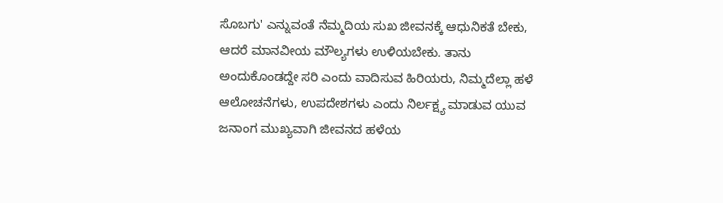ಸೊಬಗು' ಎನ್ನುವಂತೆ ನೆಮ್ಮದಿಯ ಸುಖ ಜೀವನಕ್ಕೆ ಆಧುನಿಕತೆ ಬೇಕು, ಆದರೆ ಮಾನವೀಯ ಮೌಲ್ಯಗಳು ಉಳಿಯಬೇಕು. ತಾನು ಅಂದುಕೊಂಡದ್ದೇ ಸರಿ ಎಂದು ವಾದಿಸುವ ಹಿರಿಯರು, ನಿಮ್ಮದೆಲ್ಲಾ ಹಳೆ ಆಲೋಚನೆಗಳು, ಉಪದೇಶಗಳು ಎಂದು ನಿರ್ಲಕ್ಷ್ಯ ಮಾಡುವ ಯುವ ಜನಾಂಗ ಮುಖ್ಯವಾಗಿ ಜೀವನದ ಹಳೆಯ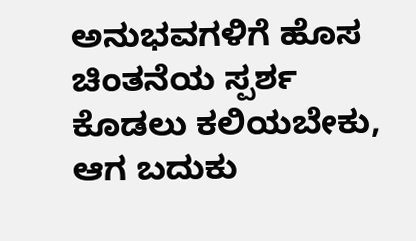ಅನುಭವಗಳಿಗೆ ಹೊಸ ಚಿಂತನೆಯ ಸ್ಪರ್ಶ ಕೊಡಲು ಕಲಿಯಬೇಕು, ಆಗ ಬದುಕು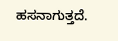ಹಸನಾಗುತ್ತದೆ.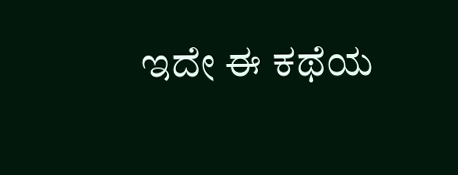ಇದೇ ಈ ಕಥೆಯ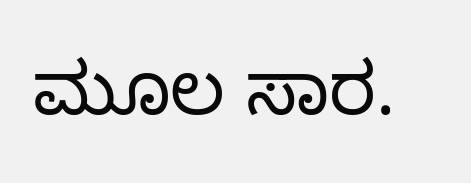ಮೂಲ ಸಾರ.